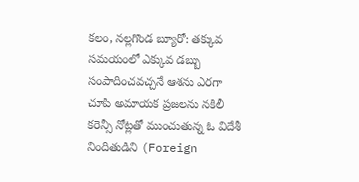కలం, నల్లగొండ బ్యూరో: తక్కువ సమయంలో ఎక్కువ డబ్బు సంపాదించవచ్చనే ఆశను ఎరగా చూపి అమాయక ప్రజలను నకిలీ కరెన్సీ నోట్లతో ముంచుతున్న ఓ విదేశీ నిందితుడిని (Foreign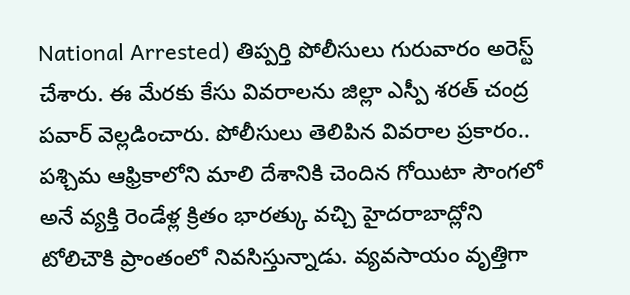National Arrested) తిప్పర్తి పోలీసులు గురువారం అరెస్ట్ చేశారు. ఈ మేరకు కేసు వివరాలను జిల్లా ఎస్పీ శరత్ చంద్ర పవార్ వెల్లడించారు. పోలీసులు తెలిపిన వివరాల ప్రకారం.. పశ్చిమ ఆఫ్రికాలోని మాలి దేశానికి చెందిన గోయిటా సౌంగలో అనే వ్యక్తి రెండేళ్ల క్రితం భారత్కు వచ్చి హైదరాబాద్లోని టోలిచౌకి ప్రాంతంలో నివసిస్తున్నాడు. వ్యవసాయం వృత్తిగా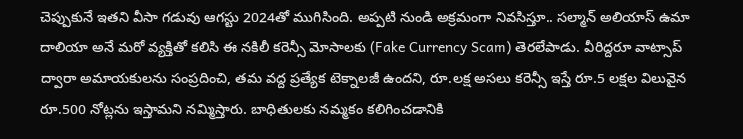చెప్పుకునే ఇతని వీసా గడువు ఆగస్టు 2024తో ముగిసింది. అప్పటి నుండి అక్రమంగా నివసిస్తూ.. సల్మాన్ అలియాస్ ఉమా దాలియా అనే మరో వ్యక్తితో కలిసి ఈ నకిలీ కరెన్సీ మోసాలకు (Fake Currency Scam) తెరలేపాడు. వీరిద్దరూ వాట్సాప్ ద్వారా అమాయకులను సంప్రదించి, తమ వద్ద ప్రత్యేక టెక్నాలజీ ఉందని, రూ.లక్ష అసలు కరెన్సీ ఇస్తే రూ.5 లక్షల విలువైన రూ.500 నోట్లను ఇస్తామని నమ్మిస్తారు. బాధితులకు నమ్మకం కలిగించడానికి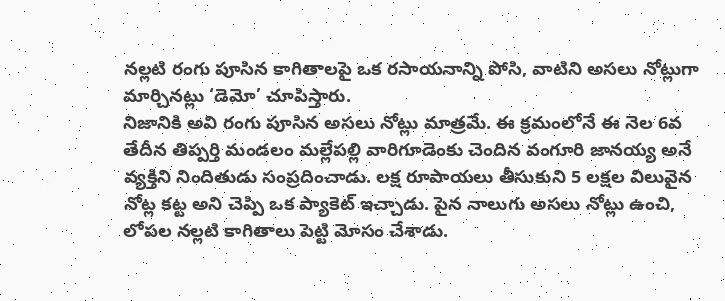నల్లటి రంగు పూసిన కాగితాలపై ఒక రసాయనాన్ని పోసి, వాటిని అసలు నోట్లుగా మార్చినట్లు ‘డెమో’ చూపిస్తారు.
నిజానికి అవి రంగు పూసిన అసలు నోట్లు మాత్రమే. ఈ క్రమంలోనే ఈ నెల 6వ తేదీన తిప్పర్తి మండలం మల్లేపల్లి వారిగూడెంకు చెందిన వంగూరి జానయ్య అనే వ్యక్తిని నిందితుడు సంప్రదించాడు. లక్ష రూపాయలు తీసుకుని 5 లక్షల విలువైన నోట్ల కట్ట అని చెప్పి ఒక ప్యాకెట్ ఇచ్చాడు. పైన నాలుగు అసలు నోట్లు ఉంచి, లోపల నల్లటి కాగితాలు పెట్టి మోసం చేశాడు.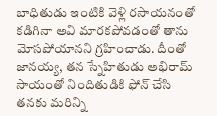బాధితుడు ఇంటికి వెళ్లి రసాయనంతో కడిగినా అవి మారకపోవడంతో తాను మోసపోయానని గ్రహించాడు. దీంతో జానయ్య, తన స్నేహితుడు అభిరామ్ సాయంతో నిందితుడికి ఫోన్ చేసి తనకు మరిన్ని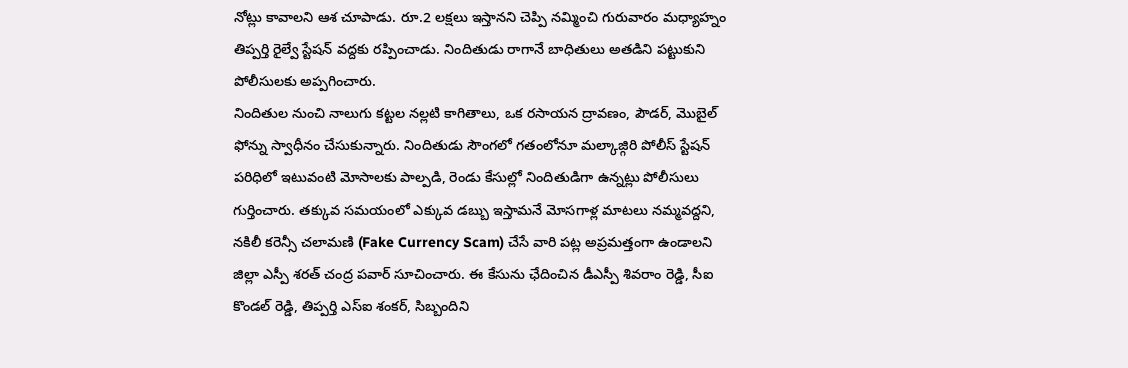నోట్లు కావాలని ఆశ చూపాడు. రూ.2 లక్షలు ఇస్తానని చెప్పి నమ్మించి గురువారం మధ్యాహ్నం తిప్పర్తి రైల్వే స్టేషన్ వద్దకు రప్పించాడు. నిందితుడు రాగానే బాధితులు అతడిని పట్టుకుని పోలీసులకు అప్పగించారు.
నిందితుల నుంచి నాలుగు కట్టల నల్లటి కాగితాలు, ఒక రసాయన ద్రావణం, పౌడర్, మొబైల్ ఫోన్ను స్వాధీనం చేసుకున్నారు. నిందితుడు సౌంగలో గతంలోనూ మల్కాజ్గిరి పోలీస్ స్టేషన్ పరిధిలో ఇటువంటి మోసాలకు పాల్పడి, రెండు కేసుల్లో నిందితుడిగా ఉన్నట్లు పోలీసులు గుర్తించారు. తక్కువ సమయంలో ఎక్కువ డబ్బు ఇస్తామనే మోసగాళ్ల మాటలు నమ్మవద్దని, నకిలీ కరెన్సీ చలామణి (Fake Currency Scam) చేసే వారి పట్ల అప్రమత్తంగా ఉండాలని జిల్లా ఎస్పీ శరత్ చంద్ర పవార్ సూచించారు. ఈ కేసును ఛేదించిన డీఎస్పీ శివరాం రెడ్డి, సీఐ కొండల్ రెడ్డి, తిప్పర్తి ఎస్ఐ శంకర్, సిబ్బందిని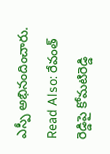ఎస్పీ అభినందించారు.
Read Also: రేవంత్ రెడ్డిపై కోమటిరెడ్డి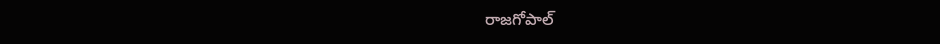రాజగోపాల్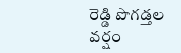రెడ్డి పొగడ్తల వర్షం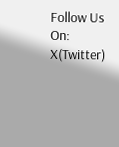Follow Us On: X(Twitter)